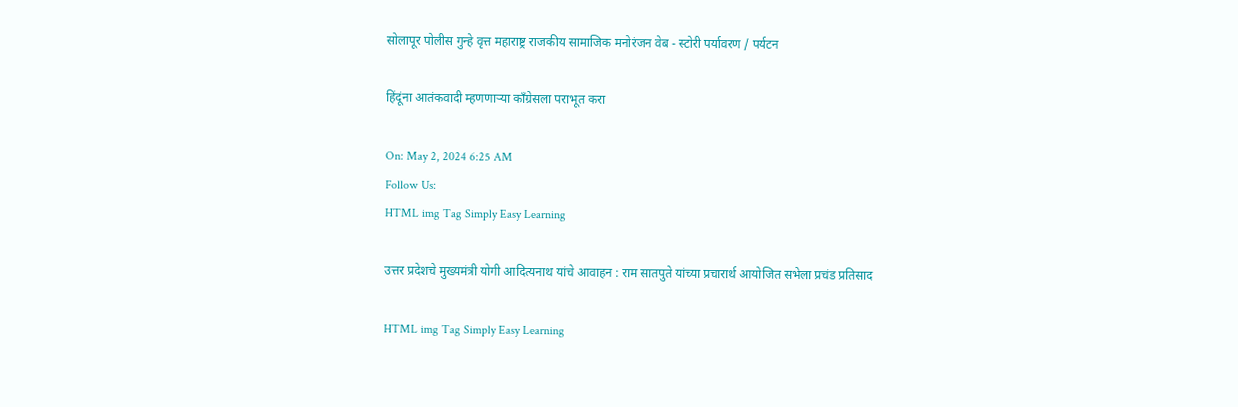सोलापूर पोलीस गुन्हे वृत्त महाराष्ट्र राजकीय सामाजिक मनोरंजन वेब - स्टोरी पर्यावरण / पर्यटन

हिंदूंना आतंकवादी म्हणणाऱ्या काँग्रेसला पराभूत करा

On: May 2, 2024 6:25 AM
Follow Us:
HTML img Tag Simply Easy Learning

उत्तर प्रदेशचे मुख्यमंत्री योगी आदित्यनाथ यांचे आवाहन : राम सातपुते यांच्या प्रचारार्थ आयोजित सभेला प्रचंड प्रतिसाद

HTML img Tag Simply Easy Learning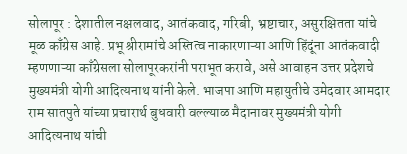सोलापूर : देशातील नक्षलवाद, आतंकवाद, गरिबी, भ्रष्टाचार, असुरक्षितता यांचे मूळ काँग्रेस आहे. प्रभू श्रीरामांचे अस्तित्व नाकारणाऱ्या आणि हिंदूंना आतंकवादी म्हणणाऱ्या काँग्रेसला सोलापूरकरांनी पराभूत करावे, असे आवाहन उत्तर प्रदेशचे मुख्यमंत्री योगी आदित्यनाथ यांनी केले. भाजपा आणि महायुतीचे उमेदवार आमदार राम सातपुते यांच्या प्रचारार्थ बुधवारी वल्ल्याळ मैदानावर मुख्यमंत्री योगी आदित्यनाथ यांची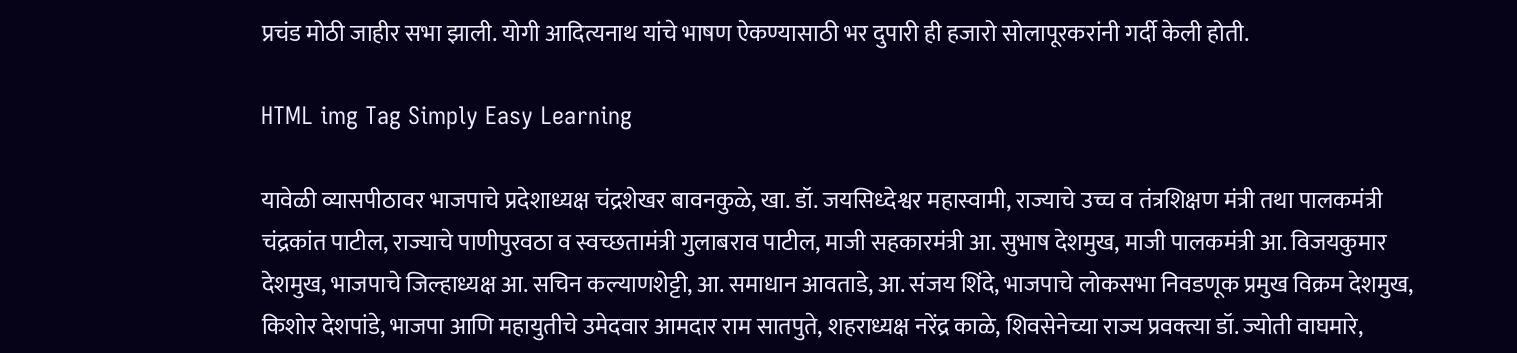प्रचंड मोठी जाहीर सभा झाली. योगी आदित्यनाथ यांचे भाषण ऐकण्यासाठी भर दुपारी ही हजारो सोलापूरकरांनी गर्दी केली होती.

HTML img Tag Simply Easy Learning

यावेळी व्यासपीठावर भाजपाचे प्रदेशाध्यक्ष चंद्रशेखर बावनकुळे, खा. डॉ. जयसिध्देश्वर महास्वामी, राज्याचे उच्च व तंत्रशिक्षण मंत्री तथा पालकमंत्री चंद्रकांत पाटील, राज्याचे पाणीपुरवठा व स्वच्छतामंत्री गुलाबराव पाटील, माजी सहकारमंत्री आ. सुभाष देशमुख, माजी पालकमंत्री आ. विजयकुमार देशमुख, भाजपाचे जिल्हाध्यक्ष आ. सचिन कल्याणशेट्टी, आ. समाधान आवताडे, आ. संजय शिंदे, भाजपाचे लोकसभा निवडणूक प्रमुख विक्रम देशमुख, किशोर देशपांडे, भाजपा आणि महायुतीचे उमेदवार आमदार राम सातपुते, शहराध्यक्ष नरेंद्र काळे, शिवसेनेच्या राज्य प्रवक्त्या डॉ. ज्योती वाघमारे,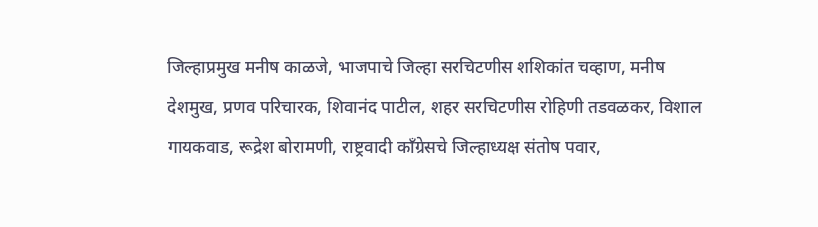जिल्हाप्रमुख मनीष काळजे, भाजपाचे जिल्हा सरचिटणीस शशिकांत चव्हाण, मनीष देशमुख, प्रणव परिचारक, शिवानंद पाटील, शहर सरचिटणीस रोहिणी तडवळकर, विशाल गायकवाड, रूद्रेश बोरामणी, राष्ट्रवादी काँग्रेसचे जिल्हाध्यक्ष संतोष पवार,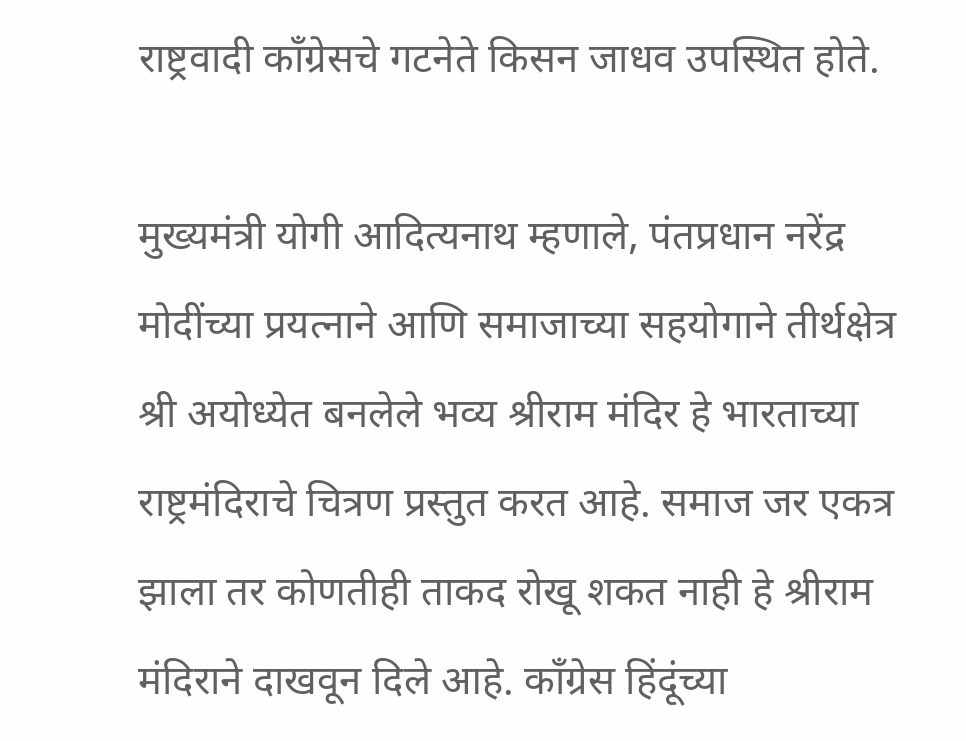राष्ट्रवादी काँग्रेसचे गटनेते किसन जाधव उपस्थित होते.

मुख्यमंत्री योगी आदित्यनाथ म्हणाले, पंतप्रधान नरेंद्र मोदींच्या प्रयत्नाने आणि समाजाच्या सहयोगाने तीर्थक्षेत्र श्री अयोध्येत बनलेले भव्य श्रीराम मंदिर हे भारताच्या राष्ट्रमंदिराचे चित्रण प्रस्तुत करत आहे. समाज जर एकत्र झाला तर कोणतीही ताकद रोखू शकत नाही हे श्रीराम मंदिराने दाखवून दिले आहे. काँग्रेस हिंदूंच्या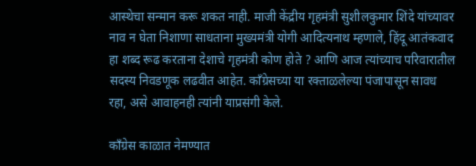आस्थेचा सन्मान करू शकत नाही. माजी केंद्रीय गृहमंत्री सुशीलकुमार शिंदे यांच्यावर नाव न घेता निशाणा साधताना मुख्यमंत्री योगी आदित्यनाथ म्हणाले, हिंदू आतंकवाद हा शब्द रूढ करताना देशाचे गृहमंत्री कोण होते ? आणि आज त्यांच्याच परिवारातील सदस्य निवडणूक लढवीत आहेत. काँग्रेसच्या या रक्ताळलेल्या पंजापासून सावध रहा, असे आवाहनही त्यांनी याप्रसंगी केले.

काँग्रेस काळात नेमण्यात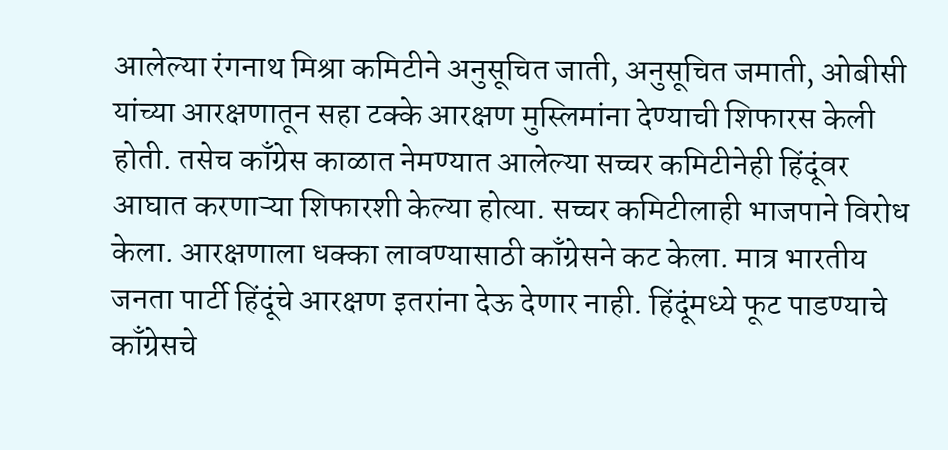आलेल्या रंगनाथ मिश्रा कमिटीने अनुसूचित जाती, अनुसूचित जमाती, ओबीसी यांच्या आरक्षणातून सहा टक्के आरक्षण मुस्लिमांना देण्याची शिफारस केली होती. तसेच काँग्रेस काळात नेमण्यात आलेल्या सच्चर कमिटीनेही हिंदूंवर आघात करणाऱ्या शिफारशी केल्या होत्या. सच्चर कमिटीलाही भाजपाने विरोध केला. आरक्षणाला धक्का लावण्यासाठी काँग्रेसने कट केला. मात्र भारतीय जनता पार्टी हिंदूंचे आरक्षण इतरांना देऊ देणार नाही. हिंदूंमध्ये फूट पाडण्याचे काँग्रेसचे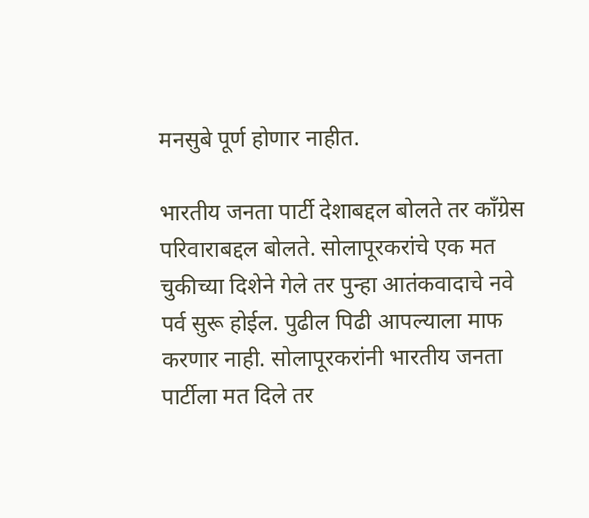मनसुबे पूर्ण होणार नाहीत.

भारतीय जनता पार्टी देशाबद्दल बोलते तर काँग्रेस परिवाराबद्दल बोलते. सोलापूरकरांचे एक मत चुकीच्या दिशेने गेले तर पुन्हा आतंकवादाचे नवे पर्व सुरू होईल. पुढील पिढी आपल्याला माफ करणार नाही. सोलापूरकरांनी भारतीय जनता पार्टीला मत दिले तर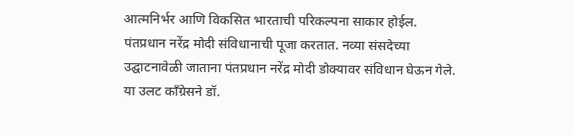आत्मनिर्भर आणि विकसित भारताची परिकल्पना साकार होईल. पंतप्रधान नरेंद्र मोदी संविधानाची पूजा करतात. नव्या संसदेच्या उद्घाटनावेळी जाताना पंतप्रधान नरेंद्र मोदी डोक्यावर संविधान घेऊन गेले. या उलट काँग्रेसने डॉ.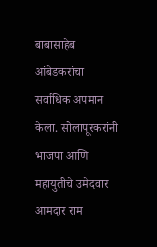बाबासाहेब आंबेडकरांचा सर्वाधिक अपमान केला. सोलापूरकरांनी भाजपा आणि महायुतीचे उमेदवार आमदार राम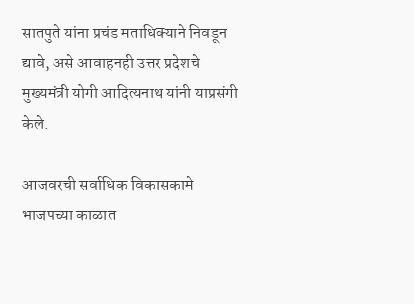सातपुते यांना प्रचंड मताधिक्याने निवडून द्यावे, असे आवाहनही उत्तर प्रदेशचे मुख्यमंत्री योगी आदित्यनाथ यांनी याप्रसंगी केले.

आजवरची सर्वाधिक विकासकामे भाजपच्या काळात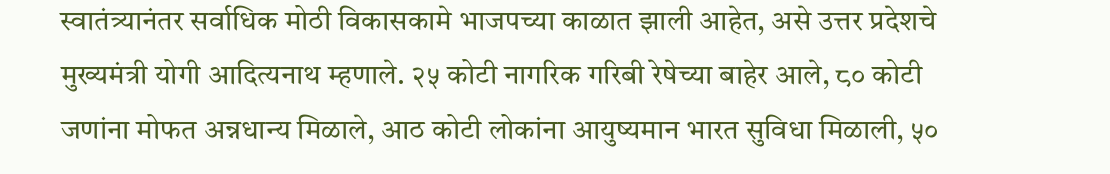स्वातंत्र्यानंतर सर्वाधिक मोठी विकासकामे भाजपच्या काळात झाली आहेत, असे उत्तर प्रदेशचे मुख्यमंत्री योगी आदित्यनाथ म्हणाले. २५ कोटी नागरिक गरिबी रेषेच्या बाहेर आले, ८० कोटी जणांना मोफत अन्नधान्य मिळाले, आठ कोटी लोकांना आयुष्यमान भारत सुविधा मिळाली, ५०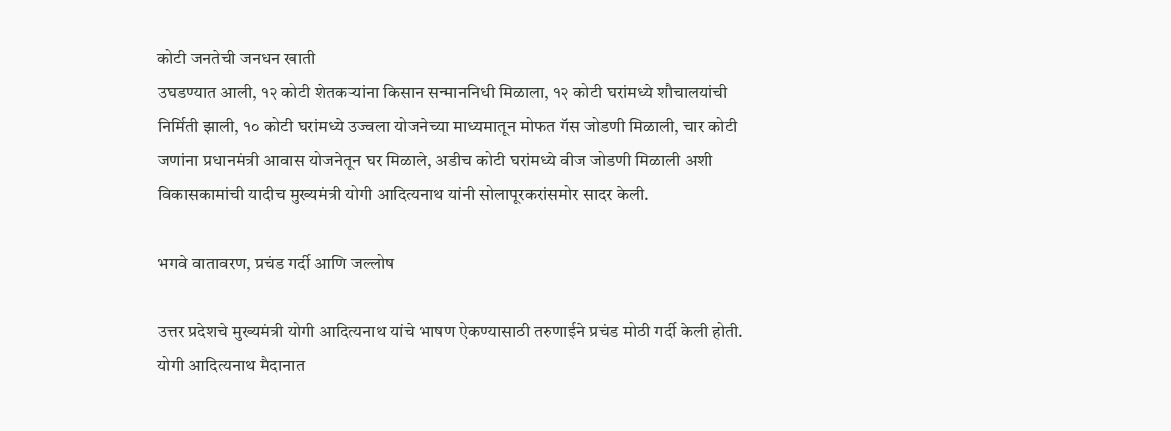कोटी जनतेची जनधन खाती
उघडण्यात आली, १२ कोटी शेतकऱ्यांना किसान सन्माननिधी मिळाला, १२ कोटी घरांमध्ये शौचालयांची निर्मिती झाली, १० कोटी घरांमध्ये उज्वला योजनेच्या माध्यमातून मोफत गॅस जोडणी मिळाली, चार कोटी जणांना प्रधानमंत्री आवास योजनेतून घर मिळाले, अडीच कोटी घरांमध्ये वीज जोडणी मिळाली अशी विकासकामांची यादीच मुख्यमंत्री योगी आदित्यनाथ यांनी सोलापूरकरांसमोर सादर केली.

भगवे वातावरण, प्रचंड गर्दी आणि जल्लोष

उत्तर प्रदेशचे मुख्यमंत्री योगी आदित्यनाथ यांचे भाषण ऐकण्यासाठी तरुणाईने प्रचंड मोठी गर्दी केली होती. योगी आदित्यनाथ मैदानात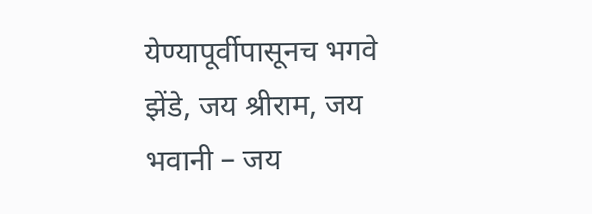येण्यापूर्वीपासूनच भगवे झेंडे, जय श्रीराम, जय भवानी – जय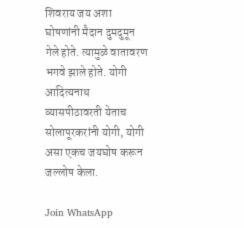शिवराय जय अशा घोषणांनी मैदान दुमदुमून गेले होते. त्यामुळे वातावरण भगवे झाले होते. योगी आदित्यनाथ व्यासपीठावरती येताच सोलापूरकरांनी योगी, योगी असा एकच जयघोष करून जल्लोष केला.

Join WhatsApp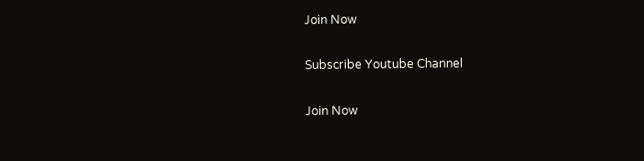Join Now

Subscribe Youtube Channel

Join Now